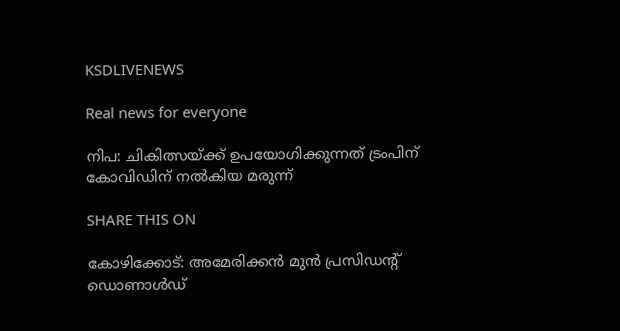KSDLIVENEWS

Real news for everyone

നിപ: ചികിത്സയ്ക്ക് ഉപയോഗിക്കുന്നത് ട്രംപിന് കോവിഡിന് നല്‍കിയ മരുന്ന്

SHARE THIS ON

കോഴിക്കോട്: അമേരിക്കൻ മുൻ പ്രസിഡന്റ് ഡൊണാൾഡ്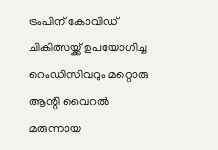ട്രംപിന് കോവിഡ് ചികിത്സയ്ക്ക് ഉപയോഗിച്ച റെംഡിസിവറും മറ്റൊരു ആന്റി വൈറൽ മരുന്നായ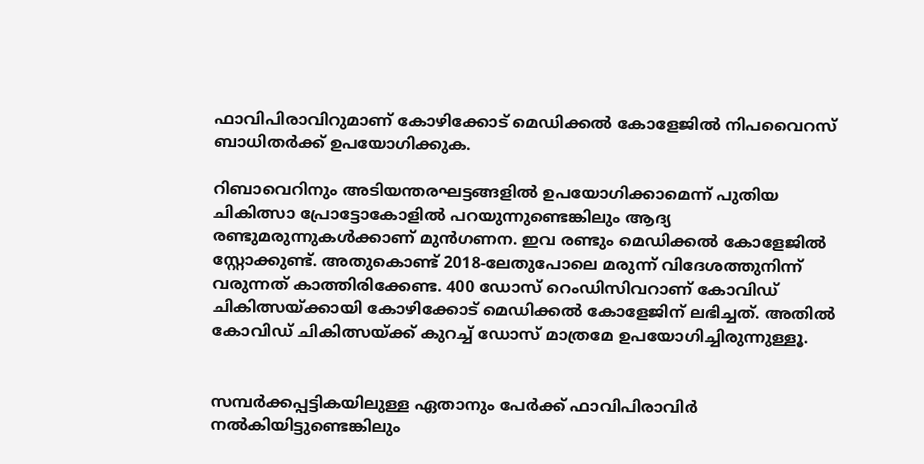ഫാവിപിരാവിറുമാണ് കോഴിക്കോട് മെഡിക്കൽ കോളേജിൽ നിപവൈറസ് ബാധിതർക്ക് ഉപയോഗിക്കുക.

റിബാവെറിനും അടിയന്തരഘട്ടങ്ങളിൽ ഉപയോഗിക്കാമെന്ന് പുതിയ ചികിത്സാ പ്രോട്ടോകോളിൽ പറയുന്നുണ്ടെങ്കിലും ആദ്യ രണ്ടുമരുന്നുകൾക്കാണ് മുൻഗണന. ഇവ രണ്ടും മെഡിക്കൽ കോളേജിൽ സ്റ്റോക്കുണ്ട്. അതുകൊണ്ട് 2018-ലേതുപോലെ മരുന്ന് വിദേശത്തുനിന്ന് വരുന്നത് കാത്തിരിക്കേണ്ട. 400 ഡോസ് റെംഡിസിവറാണ് കോവിഡ് ചികിത്സയ്ക്കായി കോഴിക്കോട് മെഡിക്കൽ കോളേജിന് ലഭിച്ചത്. അതിൽ കോവിഡ് ചികിത്സയ്ക്ക് കുറച്ച് ഡോസ് മാത്രമേ ഉപയോഗിച്ചിരുന്നുള്ളൂ.


സമ്പർക്കപ്പട്ടികയിലുള്ള ഏതാനും പേർക്ക് ഫാവിപിരാവിർ നൽകിയിട്ടുണ്ടെങ്കിലും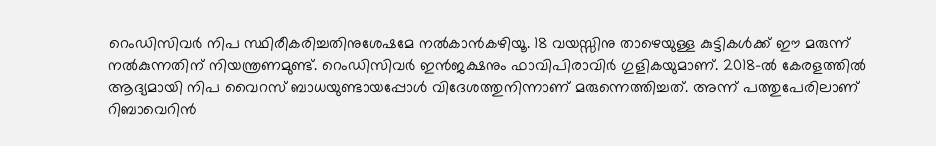റെംഡിസിവർ നിപ സ്ഥിരീകരിച്ചതിനുശേഷമേ നൽകാൻകഴിയൂ. 18 വയസ്സിനു താഴെയുള്ള കുട്ടികൾക്ക് ഈ മരുന്ന് നൽകുന്നതിന് നിയന്ത്രണമുണ്ട്. റെംഡിസിവർ ഇൻജക്ഷനും ഫാവിപിരാവിർ ഗുളികയുമാണ്. 2018-ൽ കേരളത്തിൽ ആദ്യമായി നിപ വൈറസ് ബാധയുണ്ടായപ്പോൾ വിദേശത്തുനിന്നാണ് മരുന്നെത്തിച്ചത്. അന്ന് പത്തുപേരിലാണ് റിബാവെറിൻ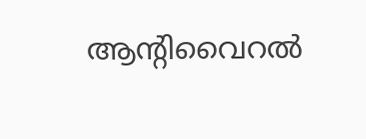ആന്റിവൈറൽ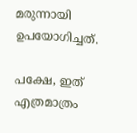മരുന്നായി ഉപയോഗിച്ചത്.

പക്ഷേ, ഇത് എത്രമാത്രം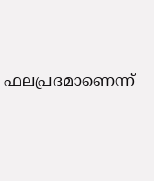ഫലപ്രദമാണെന്ന്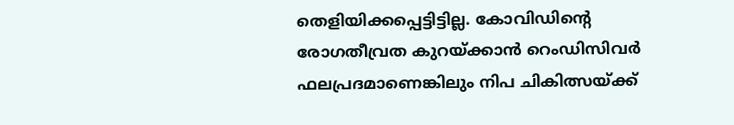തെളിയിക്കപ്പെട്ടിട്ടില്ല. കോവിഡിന്റെ രോഗതീവ്രത കുറയ്ക്കാൻ റെംഡിസിവർ ഫലപ്രദമാണെങ്കിലും നിപ ചികിത്സയ്ക്ക്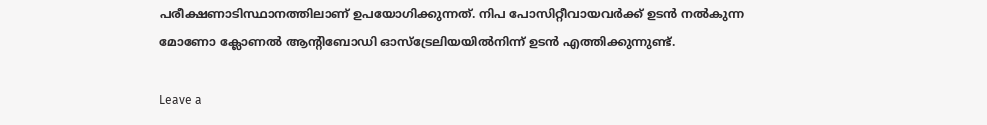പരീക്ഷണാടിസ്ഥാനത്തിലാണ് ഉപയോഗിക്കുന്നത്. നിപ പോസിറ്റീവായവർക്ക് ഉടൻ നൽകുന്ന മോണോ ക്ലോണൽ ആന്റിബോഡി ഓസ്ട്രേലിയയിൽനിന്ന് ഉടൻ എത്തിക്കുന്നുണ്ട്.

Leave a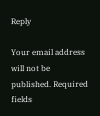Reply

Your email address will not be published. Required fields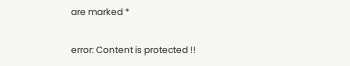are marked *

error: Content is protected !!